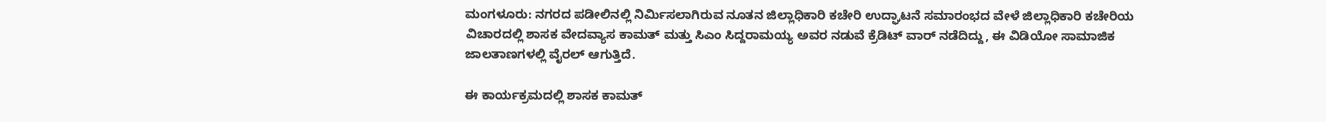ಮಂಗಳೂರು: ನಗರದ ಪಡೀಲಿನಲ್ಲಿ ನಿರ್ಮಿಸಲಾಗಿರುವ ನೂತನ ಜಿಲ್ಲಾಧಿಕಾರಿ ಕಚೇರಿ ಉದ್ಘಾಟನೆ ಸಮಾರಂಭದ ವೇಳೆ ಜಿಲ್ಲಾಧಿಕಾರಿ ಕಚೇರಿಯ ವಿಚಾರದಲ್ಲಿ ಶಾಸಕ ವೇದವ್ಯಾಸ ಕಾಮತ್ ಮತ್ತು ಸಿಎಂ ಸಿದ್ದರಾಮಯ್ಯ ಅವರ ನಡುವೆ ಕ್ರೆಡಿಟ್ ವಾರ್ ನಡೆದಿದ್ದು, ಈ ವಿಡಿಯೋ ಸಾಮಾಜಿಕ ಜಾಲತಾಣಗಳಲ್ಲಿ ವೈರಲ್ ಆಗುತ್ತಿದೆ.

ಈ ಕಾರ್ಯಕ್ರಮದಲ್ಲಿ ಶಾಸಕ ಕಾಮತ್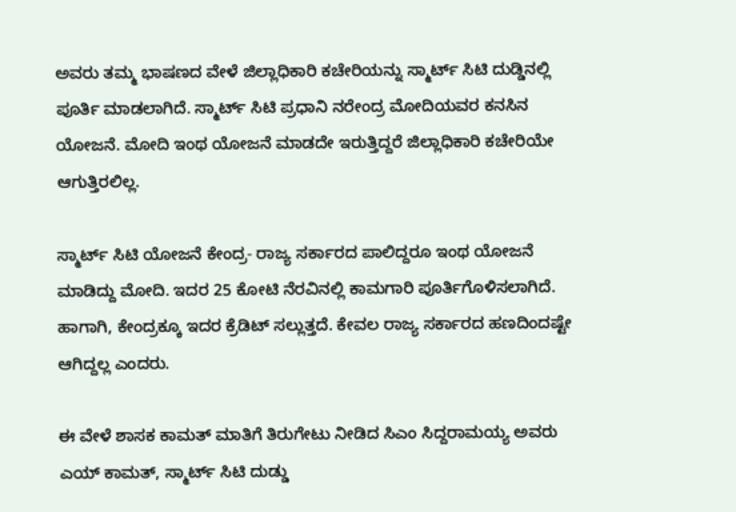ಅವರು ತಮ್ಮ ಭಾಷಣದ ವೇಳೆ ಜಿಲ್ಲಾಧಿಕಾರಿ ಕಚೇರಿಯನ್ನು ಸ್ಮಾರ್ಟ್ ಸಿಟಿ ದುಡ್ಡಿನಲ್ಲಿ ಪೂರ್ತಿ ಮಾಡಲಾಗಿದೆ. ಸ್ಮಾರ್ಟ್ ಸಿಟಿ ಪ್ರಧಾನಿ ನರೇಂದ್ರ ಮೋದಿಯವರ ಕನಸಿನ ಯೋಜನೆ. ಮೋದಿ ಇಂಥ ಯೋಜನೆ ಮಾಡದೇ ಇರುತ್ತಿದ್ದರೆ ಜಿಲ್ಲಾಧಿಕಾರಿ ಕಚೇರಿಯೇ ಆಗುತ್ತಿರಲಿಲ್ಲ.

ಸ್ಮಾರ್ಟ್ ಸಿಟಿ ಯೋಜನೆ ಕೇಂದ್ರ- ರಾಜ್ಯ ಸರ್ಕಾರದ ಪಾಲಿದ್ದರೂ ಇಂಥ ಯೋಜನೆ ಮಾಡಿದ್ದು ಮೋದಿ. ಇದರ 25 ಕೋಟಿ ನೆರವಿನಲ್ಲಿ ಕಾಮಗಾರಿ ಪೂರ್ತಿಗೊಳಿಸಲಾಗಿದೆ. ಹಾಗಾಗಿ, ಕೇಂದ್ರಕ್ಕೂ ಇದರ ಕ್ರೆಡಿಟ್ ಸಲ್ಲುತ್ತದೆ. ಕೇವಲ ರಾಜ್ಯ ಸರ್ಕಾರದ ಹಣದಿಂದಷ್ಟೇ ಆಗಿದ್ದಲ್ಲ ಎಂದರು.

ಈ ವೇಳೆ ಶಾಸಕ ಕಾಮತ್ ಮಾತಿಗೆ ತಿರುಗೇಟು ನೀಡಿದ ಸಿಎಂ ಸಿದ್ದರಾಮಯ್ಯ ಅವರು ಎಯ್ ಕಾಮತ್, ಸ್ಮಾರ್ಟ್ ಸಿಟಿ ದುಡ್ಡು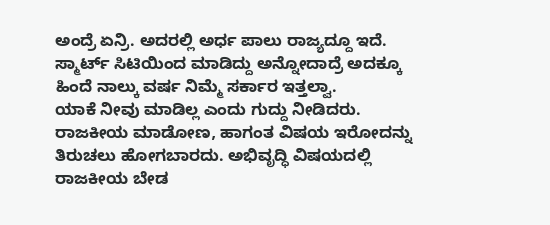ಅಂದ್ರೆ ಏನ್ರಿ. ಅದರಲ್ಲಿ ಅರ್ಧ ಪಾಲು ರಾಜ್ಯದ್ದೂ ಇದೆ. ಸ್ಮಾರ್ಟ್ ಸಿಟಿಯಿಂದ ಮಾಡಿದ್ದು ಅನ್ನೋದಾದ್ರೆ ಅದಕ್ಕೂ ಹಿಂದೆ ನಾಲ್ಕು ವರ್ಷ ನಿಮ್ಮೆ ಸರ್ಕಾರ ಇತ್ತಲ್ವಾ.
ಯಾಕೆ ನೀವು ಮಾಡಿಲ್ಲ ಎಂದು ಗುದ್ದು ನೀಡಿದರು. ರಾಜಕೀಯ ಮಾಡೋಣ, ಹಾಗಂತ ವಿಷಯ ಇರೋದನ್ನು ತಿರುಚಲು ಹೋಗಬಾರದು. ಅಭಿವೃದ್ಧಿ ವಿಷಯದಲ್ಲಿ ರಾಜಕೀಯ ಬೇಡ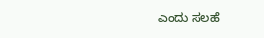ಎಂದು ಸಲಹೆ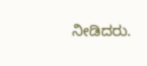ನೀಡಿದರು.